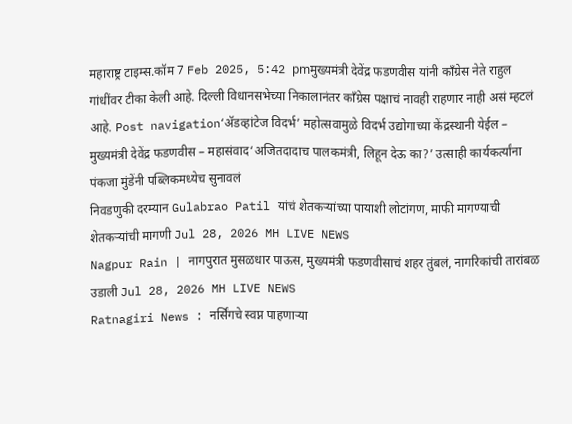महाराष्ट्र टाइम्स.कॉम 7 Feb 2025, 5:42 pmमुख्यमंत्री देवेंद्र फडणवीस यांनी काँग्रेस नेते राहुल गांधींवर टीका केली आहे. दिल्ली विधानसभेच्या निकालानंतर काँग्रेस पक्षाचं नावही राहणार नाही असं म्हटलं आहे. Post navigation‘ॲडव्हांटेज विदर्भ’ महोत्सवामुळे विदर्भ उद्योगाच्या केंद्रस्थानी येईल – मुख्यमंत्री देवेंद्र फडणवीस – महासंवाद‘अजितदादाच पालकमंत्री, लिहून देऊ का?’ उत्साही कार्यकर्त्यांना पंकजा मुंडेंनी पब्लिकमध्येच सुनावलं
निवडणुकी दरम्यान Gulabrao Patil यांचं शेतकऱ्यांच्या पायाशी लोटांगण, माफी मागण्याची शेतकऱ्यांची मागणी Jul 28, 2026 MH LIVE NEWS
Nagpur Rain | नागपुरात मुसळधार पाऊस, मुख्यमंत्री फडणवीसाचं शहर तुंबलं, नागरिकांची तारांबळ उडाली Jul 28, 2026 MH LIVE NEWS
Ratnagiri News : नर्सिंगचे स्वप्न पाहणाऱ्या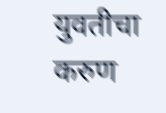युवतीचा करुण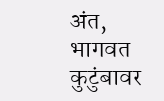अंत, भागवत कुटुंबावर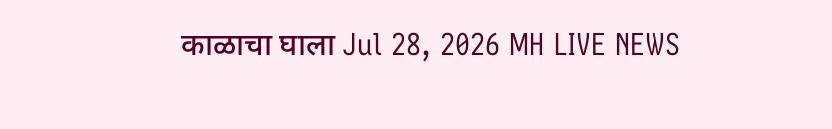काळाचा घाला Jul 28, 2026 MH LIVE NEWS